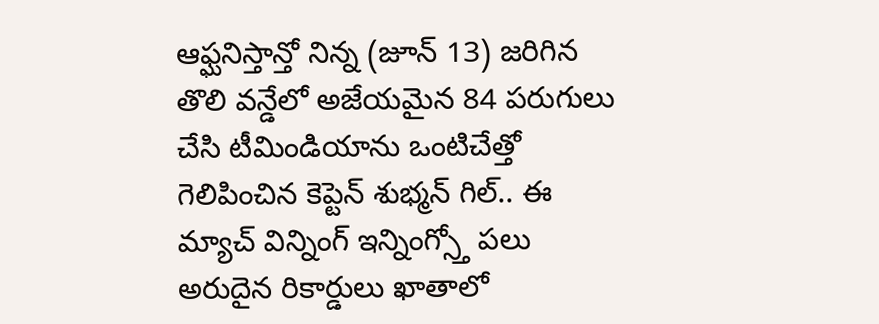ఆఫ్ఘనిస్తాన్తో నిన్న (జూన్ 13) జరిగిన తొలి వన్డేలో అజేయమైన 84 పరుగులు చేసి టీమిండియాను ఒంటిచేత్తో గెలిపించిన కెప్టెన్ శుభ్మన్ గిల్.. ఈ మ్యాచ్ విన్నింగ్ ఇన్నింగ్స్తో పలు అరుదైన రికార్డులు ఖాతాలో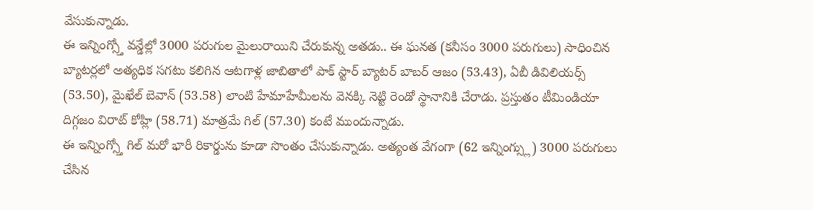వేసుకున్నాడు.
ఈ ఇన్నింగ్స్తో వన్డేల్లో 3000 పరుగుల మైలురాయిని చేరుకున్న అతడు.. ఈ ఘనత (కనీసం 3000 పరుగులు) సాధించిన బ్యాటర్లలో అత్యధిక సగటు కలిగిన ఆటగాళ్ల జాబితాలో పాక్ స్టార్ బ్యాటర్ బాబర్ ఆజం (53.43), ఏబీ డివిలియర్స్ (53.50), మైఖేల్ బెవాన్ (53.58) లాంటి హేమాహేమీలను వెనక్కి నెట్టి రెండో స్థానానికి చేరాడు. ప్రస్తుతం టీమిండియా దిగ్గజం విరాట్ కోహ్లి (58.71) మాత్రమే గిల్ (57.30) కంటే ముందున్నాడు.
ఈ ఇన్నింగ్స్తో గిల్ మరో భారీ రికార్డును కూడా సొంతం చేసుకున్నాడు. అత్యంత వేగంగా (62 ఇన్నింగ్స్లు) 3000 పరుగులు చేసిన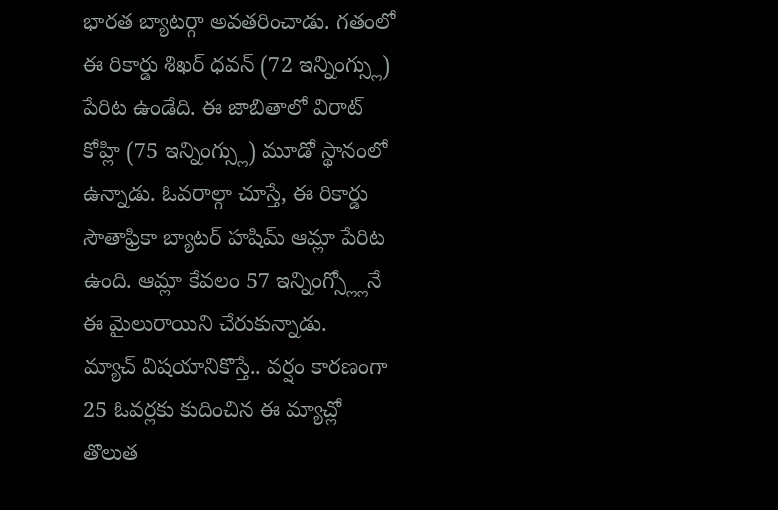భారత బ్యాటర్గా అవతరించాడు. గతంలో ఈ రికార్డు శిఖర్ ధవన్ (72 ఇన్నింగ్స్లు) పేరిట ఉండేది. ఈ జాబితాలో విరాట్ కోహ్లి (75 ఇన్నింగ్స్లు) మూడో స్థానంలో ఉన్నాడు. ఓవరాల్గా చూస్తే, ఈ రికార్డు సౌతాఫ్రికా బ్యాటర్ హషిమ్ ఆమ్లా పేరిట ఉంది. ఆమ్లా కేవలం 57 ఇన్నింగ్స్ల్లోనే ఈ మైలురాయిని చేరుకున్నాడు.
మ్యాచ్ విషయానికొస్తే.. వర్షం కారణంగా 25 ఓవర్లకు కుదించిన ఈ మ్యాచ్లో తొలుత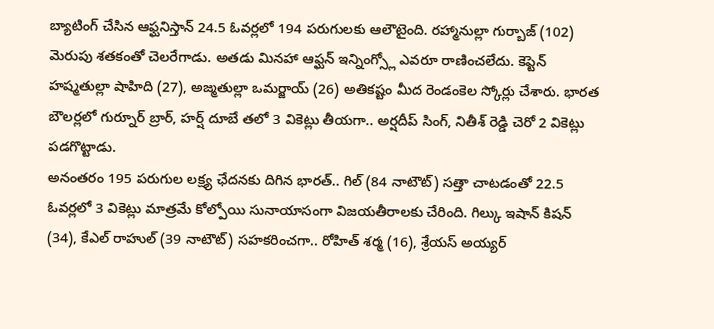బ్యాటింగ్ చేసిన ఆఫ్ఘనిస్తాన్ 24.5 ఓవర్లలో 194 పరుగులకు ఆలౌటైంది. రహ్మానుల్లా గుర్బాజ్ (102) మెరుపు శతకంతో చెలరేగాడు. అతడు మినహా ఆఫ్ఘన్ ఇన్నింగ్స్లో ఎవరూ రాణించలేదు. కెప్టెన్ హష్మతుల్లా షాహిది (27), అజ్మతుల్లా ఒమర్జాయ్ (26) అతికష్టం మీద రెండంకెల స్కోర్లు చేశారు. భారత బౌలర్లలో గుర్నూర్ బ్రార్, హర్ష్ దూబే తలో 3 వికెట్లు తీయగా.. అర్షదీప్ సింగ్, నితీశ్ రెడ్డి చెరో 2 వికెట్లు పడగొట్టాడు.
అనంతరం 195 పరుగుల లక్ష్య ఛేదనకు దిగిన భారత్.. గిల్ (84 నాటౌట్) సత్తా చాటడంతో 22.5 ఓవర్లలో 3 వికెట్లు మాత్రమే కోల్పోయి సునాయాసంగా విజయతీరాలకు చేరింది. గిల్కు ఇషాన్ కిషన్ (34), కేఎల్ రాహుల్ (39 నాటౌట్) సహకరించగా.. రోహిత్ శర్మ (16), శ్రేయస్ అయ్యర్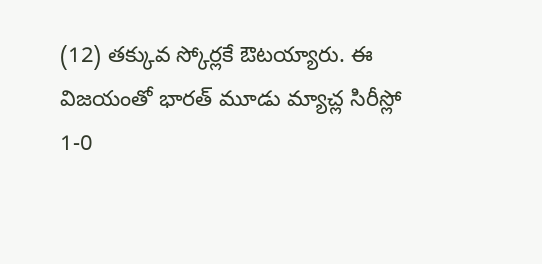(12) తక్కువ స్కోర్లకే ఔటయ్యారు. ఈ విజయంతో భారత్ మూడు మ్యాచ్ల సిరీస్లో 1-0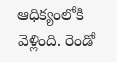ఆధిక్యంలోకి వెళ్లింది. రెండో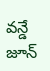వన్డే జూన్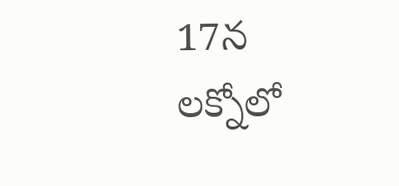17న లక్నోలో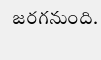జరగనుంది.